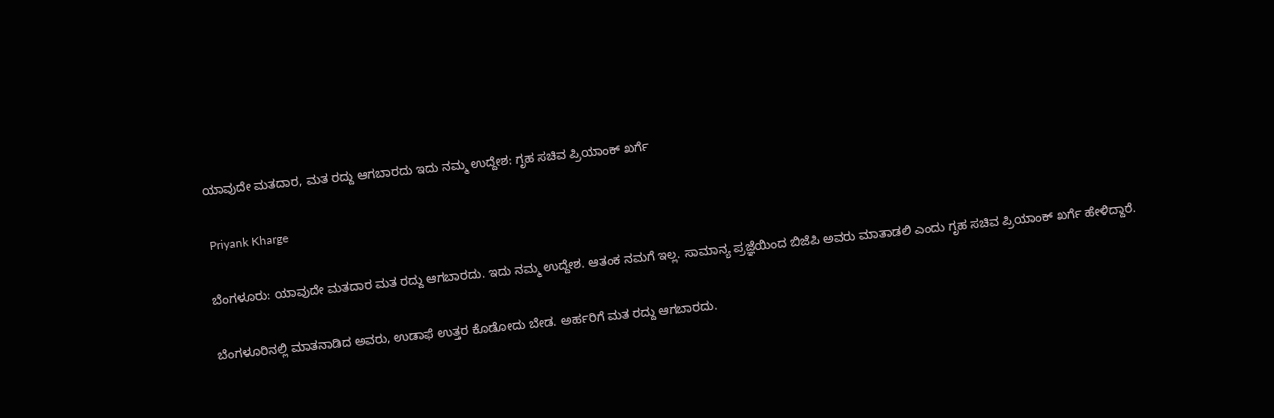ಯಾವುದೇ ಮತದಾರ, ಮತ ರದ್ದು ಆಗಬಾರದು ಇದು ನಮ್ಮ ಉದ್ದೇಶ: ಗೃಹ ಸಚಿವ ಪ್ರಿಯಾಂಕ್ ಖರ್ಗೆ

 Priyank Kharge

ಬೆಂಗಳೂರು: ಯಾವುದೇ ಮತದಾರ ಮತ ರದ್ದು ಆಗಬಾರದು. ಇದು ನಮ್ಮ ಉದ್ದೇಶ. ಆತಂಕ ನಮಗೆ ಇಲ್ಲ. ಸಾಮಾನ್ಯ ಪ್ರಜ್ಞೆಯಿಂದ ಬಿಜೆಪಿ ಅವರು ಮಾತಾಡಲಿ ಎಂದು ಗೃಹ ಸಚಿವ ಪ್ರಿಯಾಂಕ್ ಖರ್ಗೆ ಹೇಳಿದ್ದಾರೆ.

ಬೆಂಗಳೂರಿನಲ್ಲಿ ಮಾತನಾಡಿದ ಅವರು, ಉಡಾಫೆ ಉತ್ತರ ಕೊಡೋದು ಬೇಡ. ಅರ್ಹರಿಗೆ ಮತ ರದ್ದು ಆಗಬಾರದು.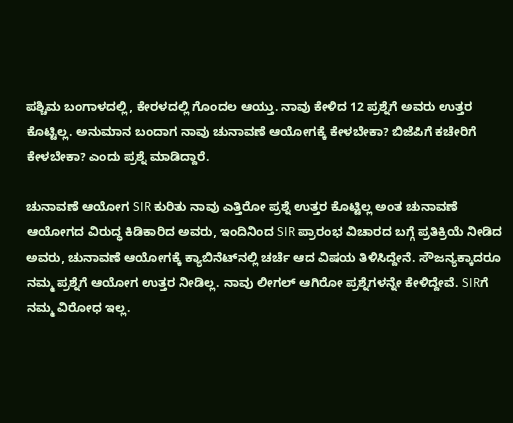ಪಶ್ಚಿಮ ಬಂಗಾಳದಲ್ಲಿ, ಕೇರಳದಲ್ಲಿ ಗೊಂದಲ ಆಯ್ತು. ನಾವು ಕೇಳಿದ 12 ಪ್ರಶ್ನೆಗೆ ಅವರು ಉತ್ತರ ಕೊಟ್ಟಿಲ್ಲ. ಅನುಮಾನ ಬಂದಾಗ ನಾವು ಚುನಾವಣೆ ಆಯೋಗಕ್ಕೆ ಕೇಳಬೇಕಾ? ಬಿಜೆಪಿಗೆ ಕಚೇರಿಗೆ ಕೇಳಬೇಕಾ? ಎಂದು ಪ್ರಶ್ನೆ ಮಾಡಿದ್ದಾರೆ.

ಚುನಾವಣೆ ಆಯೋಗ SIR ಕುರಿತು ನಾವು ಎತ್ತಿರೋ ಪ್ರಶ್ನೆ ಉತ್ತರ ಕೊಟ್ಟಿಲ್ಲ ಅಂತ ಚುನಾವಣೆ ಆಯೋಗದ ವಿರುದ್ಧ ಕಿಡಿಕಾರಿದ ಅವರು, ಇಂದಿನಿಂದ SIR ಪ್ರಾರಂಭ ವಿಚಾರದ ಬಗ್ಗೆ ಪ್ರತಿಕ್ರಿಯೆ ನೀಡಿದ ಅವರು, ಚುನಾವಣೆ ಆಯೋಗಕ್ಕೆ ಕ್ಯಾಬಿನೆಟ್‌ನಲ್ಲಿ ಚರ್ಚೆ ಆದ ವಿಷಯ ತಿಳಿಸಿದ್ದೇನೆ. ಸೌಜನ್ಯಕ್ಕಾದರೂ ನಮ್ಮ ಪ್ರಶ್ನೆಗೆ ಆಯೋಗ ಉತ್ತರ ನೀಡಿಲ್ಲ. ನಾವು ಲೀಗಲ್ ಆಗಿರೋ ಪ್ರಶ್ನೆಗಳನ್ನೇ ಕೇಳಿದ್ದೇವೆ. SIRಗೆ ನಮ್ಮ ವಿರೋಧ ಇಲ್ಲ.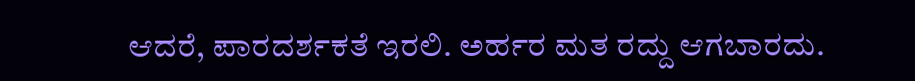ಆದರೆ, ಪಾರದರ್ಶಕತೆ ಇರಲಿ. ಅರ್ಹರ ಮತ ರದ್ದು ಆಗಬಾರದು.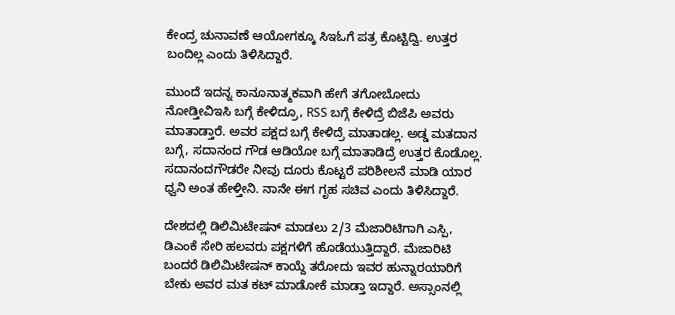ಕೇಂದ್ರ ಚುನಾವಣೆ ಆಯೋಗಕ್ಕೂ ಸಿಇಓಗೆ ಪತ್ರ ಕೊಟ್ಟಿದ್ವಿ. ಉತ್ತರ ಬಂದಿಲ್ಲ ಎಂದು ತಿಳಿಸಿದ್ದಾರೆ.

ಮುಂದೆ ಇದನ್ನ ಕಾನೂನಾತ್ಮಕವಾಗಿ ಹೇಗೆ ತಗೋಬೋದು ನೋಡ್ತೀವಿಇಸಿ ಬಗ್ಗೆ ಕೇಳಿದ್ರೂ, RSS ಬಗ್ಗೆ ಕೇಳಿದ್ರೆ ಬಿಜೆಪಿ ಅವರು ಮಾತಾಡ್ತಾರೆ. ಅವರ ಪಕ್ಷದ ಬಗ್ಗೆ ಕೇಳಿದ್ರೆ‌ ಮಾತಾಡಲ್ಲ. ಅಡ್ಡ ಮತದಾನ ಬಗ್ಗೆ, ಸದಾನಂದ ಗೌಡ ಆಡಿಯೋ ಬಗ್ಗೆ ಮಾತಾಡಿದ್ರೆ ಉತ್ತರ ಕೊಡೊಲ್ಲ. ಸದಾನಂದಗೌಡರೇ ನೀವು ದೂರು ಕೊಟ್ಟರೆ ಪರಿಶೀಲನೆ ಮಾಡಿ ಯಾರ ಧ್ವನಿ ಅಂತ ಹೇಳ್ತೀನಿ. ನಾನೇ ಈಗ ಗೃಹ ಸಚಿವ ಎಂದು ತಿಳಿಸಿದ್ದಾರೆ.

ದೇಶದಲ್ಲಿ ಡಿಲಿಮಿಟೇಷನ್ ಮಾಡಲು 2/3 ಮೆಜಾರಿಟಿಗಾಗಿ ಎಸ್ಪಿ, ಡಿಎಂಕೆ ಸೇರಿ ಹಲವರು ಪಕ್ಷಗಳಿಗೆ ಹೊಡೆಯುತ್ತಿದ್ದಾರೆ. ಮೆಜಾರಿಟಿ ಬಂದರೆ ಡಿಲಿಮಿಟೇಷನ್ ಕಾಯ್ದೆ ತರೋದು ಇವರ ಹುನ್ನಾರಯಾರಿಗೆ ಬೇಕು ಅವರ ಮತ ಕಟ್ ಮಾಡೋಕೆ ಮಾಡ್ತಾ ಇದ್ದಾರೆ. ಅಸ್ಸಾಂನಲ್ಲಿ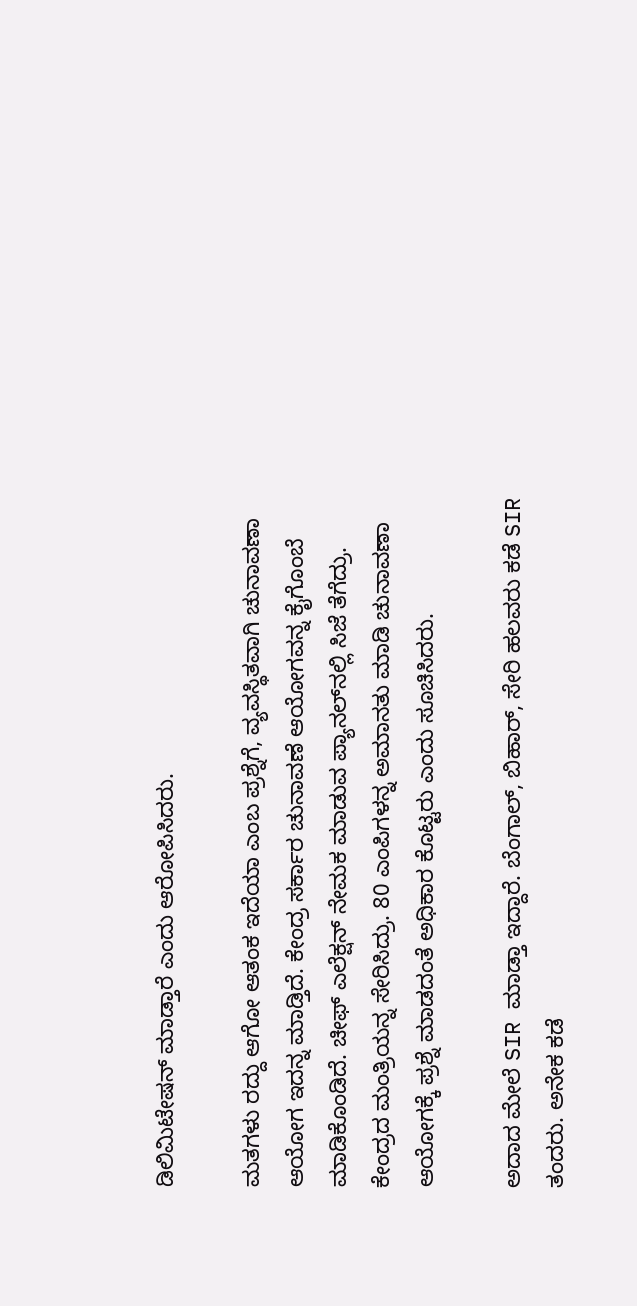ಡಿಲಿಮಿಟೇಷನ್ ಮಾಡ್ತಾರೆ ಎಂದು ಆರೋಪಿಸಿದರು.

ಮತಗಳು ರದ್ದು ಆಗೋ ಆತಂಕ ಇದೆಯಾ ಎಂಬ ಪ್ರಶ್ನೆಗೆ, ವ್ಯವಸ್ಥಿತವಾಗಿ ಚುನಾವಣಾ ಆಯೋಗ ಇದನ್ನ ಮಾಡ್ತಿದೆ. ಕೇಂದ್ರ ಸರ್ಕಾರ ಚುನಾವಣೆ ಆಯೋಗವನ್ನ ಕೈಗೊಂಬೆ ಮಾಡಿಕೊಂಡಿದೆ. ಚೀಫ್ ಎಲೆಕ್ಷನ್ ನೇಮಕ ಮಾಡುವ ಪ್ಯಾನಲ್‌ನಲ್ಲಿ ಸಿಜೆ ತೆಗೆದ್ರು. ಕೇಂದ್ರದ ಮಂತ್ರಿಯನ್ನ ಸೇರಿಸಿದ್ರು. 80 ಎಂಪಿಗಳನ್ನ ಅಮಾನತು ಮಾಡಿ ಚುನಾವಣಾ ಆಯೋಗಕ್ಕೆ ಪ್ರಶ್ನೆ ಮಾಡದಂತೆ ಅಧಿಕಾರ ಕೊಟ್ಟರು ಎಂದು ಸೂಚಿಸಿದರು.

ಅದಾದ ಮೇಲೆ SIR ಮಾಡ್ತಾ ಇದ್ದಾರೆ. ಬೆಂಗಾಲ್, ಬಿಹಾರ್, ಸೇರಿ ಹಲವರು ಕಡೆ SIR ತಂದರು. ಅನೇಕ ಕಡೆ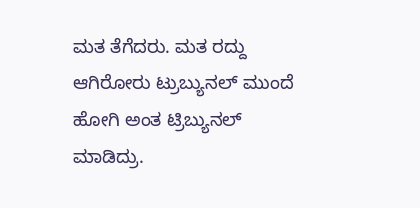ಮತ ತೆಗೆದರು. ಮತ ರದ್ದು ಆಗಿರೋರು ಟ್ರುಬ್ಯುನಲ್ ಮುಂದೆ ಹೋಗಿ ಅಂತ ಟ್ರಿಬ್ಯುನಲ್ ಮಾಡಿದ್ರು.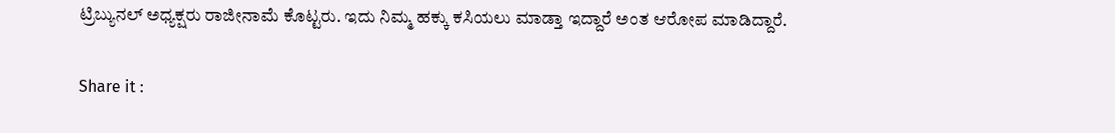ಟ್ರಿಬ್ಯುನಲ್ ಅಧ್ಯಕ್ಷರು ರಾಜೀನಾಮೆ ಕೊಟ್ಟರು. ಇದು ನಿಮ್ಮ ಹಕ್ಕು ಕಸಿಯಲು ಮಾಡ್ತಾ ಇದ್ದಾರೆ ಅಂತ ಆರೋಪ ಮಾಡಿದ್ದಾರೆ.

Share it :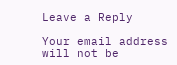Leave a Reply

Your email address will not be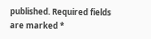published. Required fields are marked *